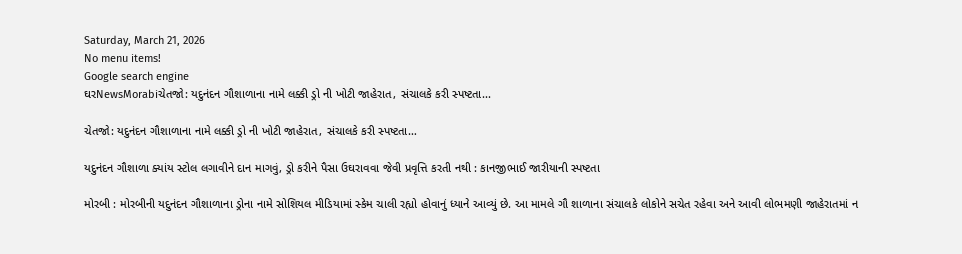Saturday, March 21, 2026
No menu items!
Google search engine
ઘરNewsMorabiચેતજો: યદુનંદન ગૌશાળાના નામે લક્કી ડ્રો ની ખોટી જાહેરાત, સંચાલકે કરી સ્પષ્ટતા...

ચેતજો: યદુનંદન ગૌશાળાના નામે લક્કી ડ્રો ની ખોટી જાહેરાત, સંચાલકે કરી સ્પષ્ટતા…

યદુનંદન ગૌશાળા ક્યાંય સ્ટોલ લગાવીને દાન માગવું, ડ્રો કરીને પૈસા ઉઘરાવવા જેવી પ્રવૃત્તિ કરતી નથી : કાનજીભાઈ જારીયાની સ્પષ્ટતા

મોરબી : મોરબીની યદુનંદન ગૌશાળાના ડ્રોના નામે સોશિયલ મીડિયામાં સ્કેમ ચાલી રહ્યો હોવાનું ધ્યાને આવ્યું છે. આ મામલે ગૌ શાળાના સંચાલકે લોકોને સચેત રહેવા અને આવી લોભમણી જાહેરાતમાં ન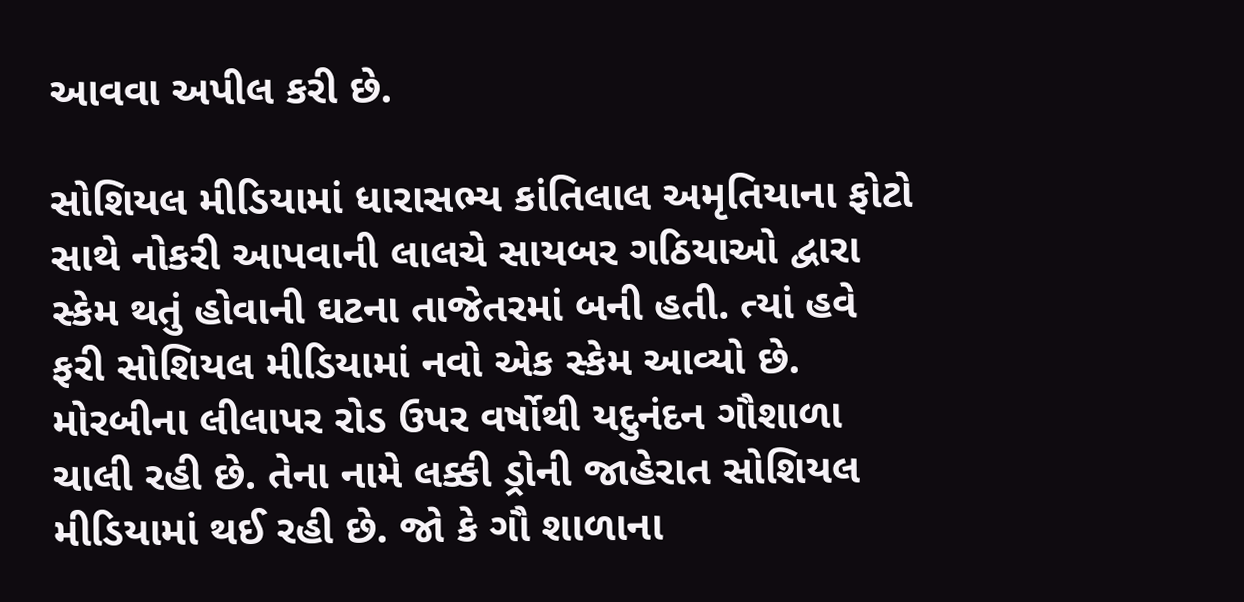આવવા અપીલ કરી છે.

સોશિયલ મીડિયામાં ધારાસભ્ય કાંતિલાલ અમૃતિયાના ફોટો સાથે નોકરી આપવાની લાલચે સાયબર ગઠિયાઓ દ્વારા સ્કેમ થતું હોવાની ઘટના તાજેતરમાં બની હતી. ત્યાં હવે ફરી સોશિયલ મીડિયામાં નવો એક સ્કેમ આવ્યો છે. મોરબીના લીલાપર રોડ ઉપર વર્ષોથી યદુનંદન ગૌશાળા ચાલી રહી છે. તેના નામે લક્કી ડ્રોની જાહેરાત સોશિયલ મીડિયામાં થઈ રહી છે. જો કે ગૌ શાળાના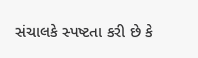સંચાલકે સ્પષ્ટતા કરી છે કે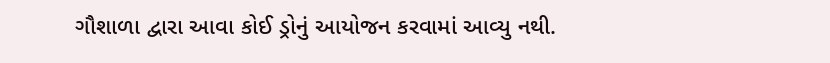ગૌશાળા દ્વારા આવા કોઈ ડ્રોનું આયોજન કરવામાં આવ્યુ નથી.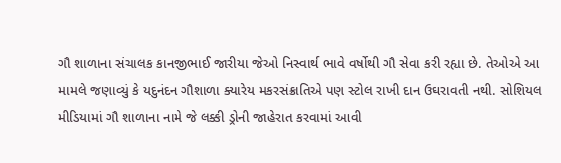ગૌ શાળાના સંચાલક કાનજીભાઈ જારીયા જેઓ નિસ્વાર્થ ભાવે વર્ષોથી ગૌ સેવા કરી રહ્યા છે. તેઓએ આ મામલે જણાવ્યું કે યદુનંદન ગૌશાળા ક્યારેય મકરસંક્રાતિએ પણ સ્ટોલ રાખી દાન ઉઘરાવતી નથી. સોશિયલ મીડિયામાં ગૌ શાળાના નામે જે લક્કી ડ્રોની જાહેરાત કરવામાં આવી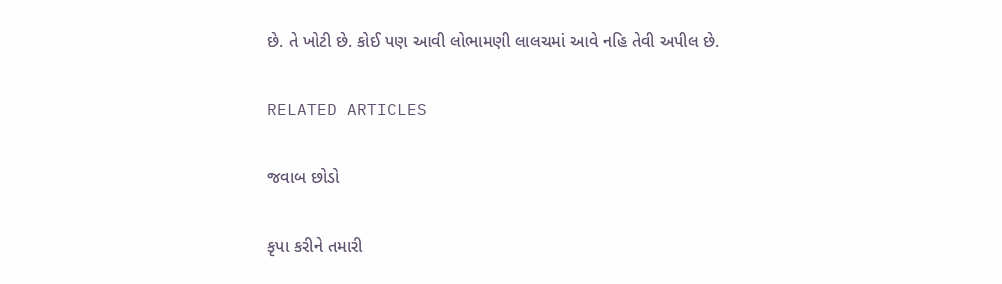છે. તે ખોટી છે. કોઈ પણ આવી લોભામણી લાલચમાં આવે નહિ તેવી અપીલ છે.

RELATED ARTICLES

જવાબ છોડો

કૃપા કરીને તમારી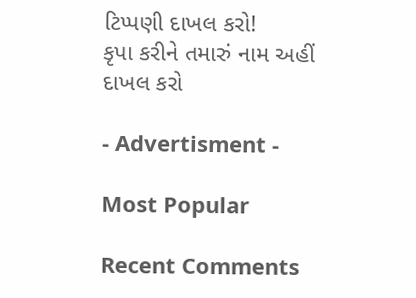ટિપ્પણી દાખલ કરો!
કૃપા કરીને તમારું નામ અહીં દાખલ કરો

- Advertisment -

Most Popular

Recent Comments